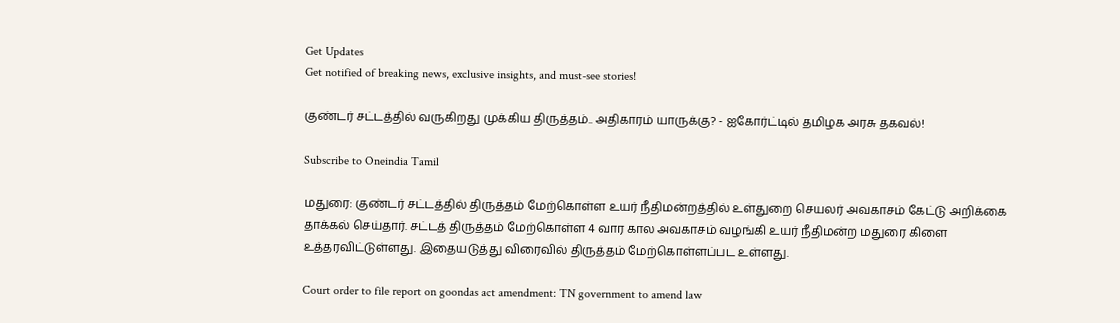Get Updates
Get notified of breaking news, exclusive insights, and must-see stories!

குண்டர் சட்டத்தில் வருகிறது முக்கிய திருத்தம்.. அதிகாரம் யாருக்கு? - ஐகோர்ட்டில் தமிழக அரசு தகவல்!

Subscribe to Oneindia Tamil

மதுரை: குண்டர் சட்டத்தில் திருத்தம் மேற்கொள்ள உயர் நீதிமன்றத்தில் உள்துறை செயலர் அவகாசம் கேட்டு அறிக்கை தாக்கல் செய்தார். சட்டத் திருத்தம் மேற்கொள்ள 4 வார கால அவகாசம் வழங்கி உயர் நீதிமன்ற மதுரை கிளை உத்தரவிட்டுள்ளது. இதையடுத்து விரைவில் திருத்தம் மேற்கொள்ளப்பட உள்ளது.

Court order to file report on goondas act amendment: TN government to amend law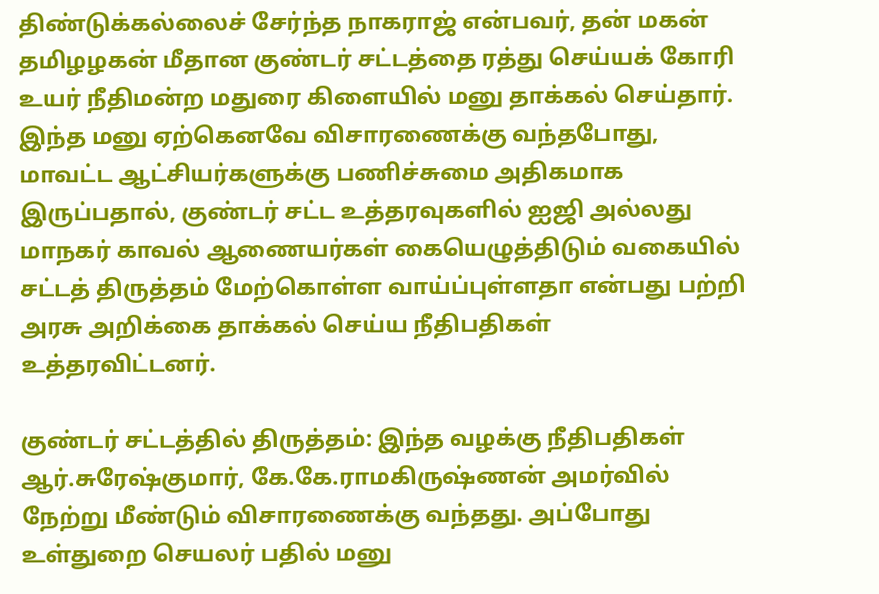திண்டுக்கல்லைச் சேர்ந்த நாகராஜ் என்பவர், தன் மகன் தமிழழகன் மீதான குண்டர் சட்டத்தை ரத்து செய்யக் கோரி உயர் நீதிமன்ற மதுரை கிளையில் மனு தாக்கல் செய்தார். இந்த மனு ஏற்கெனவே விசாரணைக்கு வந்தபோது, மாவட்ட ஆட்சியர்களுக்கு பணிச்சுமை அதிகமாக இருப்பதால், குண்டர் சட்ட உத்தரவுகளில் ஐஜி அல்லது மாநகர் காவல் ஆணையர்கள் கையெழுத்திடும் வகையில் சட்டத் திருத்தம் மேற்கொள்ள வாய்ப்புள்ளதா என்பது பற்றி அரசு அறிக்கை தாக்கல் செய்ய நீதிபதிகள் உத்தரவிட்டனர்.

குண்டர் சட்டத்தில் திருத்தம்: இந்த வழக்கு நீதிபதிகள் ஆர்.சுரேஷ்குமார், கே.கே.ராமகிருஷ்ணன் அமர்வில் நேற்று மீண்டும் விசாரணைக்கு வந்தது. அப்போது உள்துறை செயலர் பதில் மனு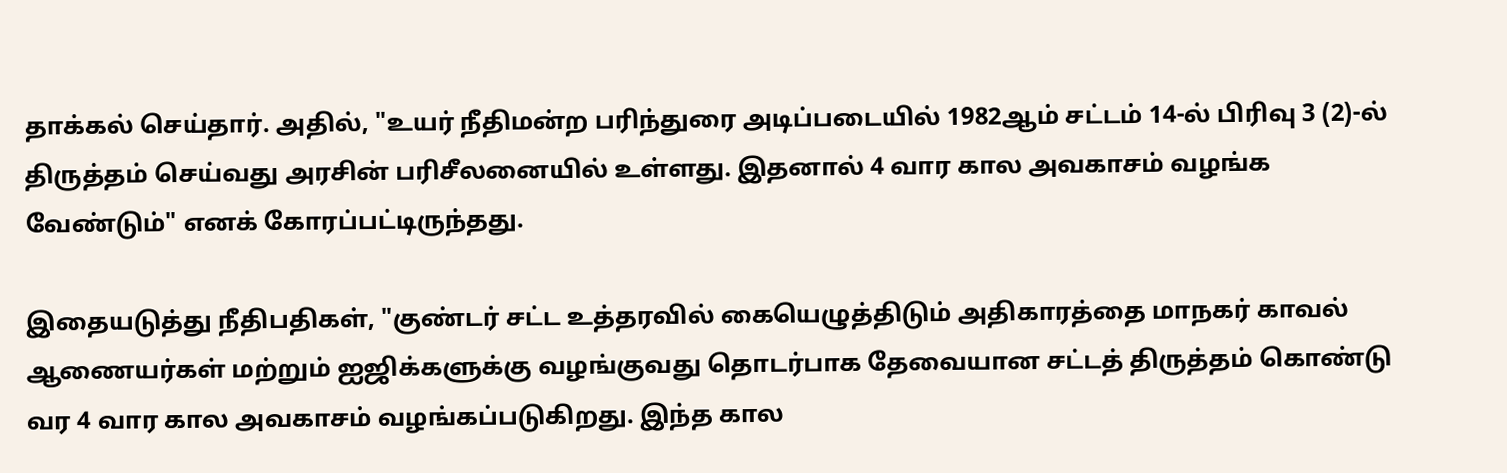தாக்கல் செய்தார். அதில், "உயர் நீதிமன்ற பரிந்துரை அடிப்படையில் 1982ஆம் சட்டம் 14-ல் பிரிவு 3 (2)-ல் திருத்தம் செய்வது அரசின் பரிசீலனையில் உள்ளது. இதனால் 4 வார கால அவகாசம் வழங்க வேண்டும்" எனக் கோரப்பட்டிருந்தது.

இதையடுத்து நீதிபதிகள், "குண்டர் சட்ட உத்தரவில் கையெழுத்திடும் அதிகாரத்தை மாநகர் காவல் ஆணையர்கள் மற்றும் ஐஜிக்களுக்கு வழங்குவது தொடர்பாக தேவையான சட்டத் திருத்தம் கொண்டு வர 4 வார கால அவகாசம் வழங்கப்படுகிறது. இந்த கால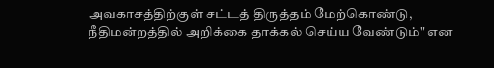அவகாசத்திற்குள் சட்டத் திருத்தம் மேற்கொண்டு, நீதிமன்றத்தில் அறிக்கை தாக்கல் செய்ய வேண்டும்" என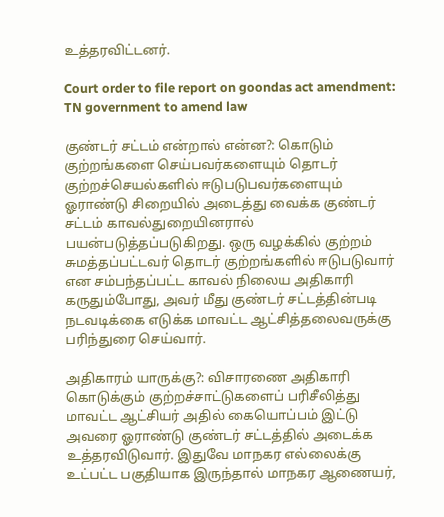உத்தரவிட்டனர்.

Court order to file report on goondas act amendment: TN government to amend law

குண்டர் சட்டம் என்றால் என்ன?: கொடும் குற்றங்களை செய்பவர்களையும் தொடர் குற்றச்செயல்களில் ஈடுபடுபவர்களையும் ஓராண்டு சிறையில் அடைத்து வைக்க குண்டர் சட்டம் காவல்துறையினரால் பயன்படுத்தப்படுகிறது. ஒரு வழக்கில் குற்றம் சுமத்தப்பட்டவர் தொடர் குற்றங்களில் ஈடுபடுவார் என சம்பந்தப்பட்ட காவல் நிலைய அதிகாரி கருதும்போது, அவர் மீது குண்டர் சட்டத்தின்படி நடவடிக்கை எடுக்க மாவட்ட ஆட்சித்தலைவருக்கு பரிந்துரை செய்வார்.

அதிகாரம் யாருக்கு?: விசாரணை அதிகாரி கொடுக்கும் குற்றச்சாட்டுகளைப் பரிசீலித்து மாவட்ட ஆட்சியர் அதில் கையொப்பம் இட்டு அவரை ஓராண்டு குண்டர் சட்டத்தில் அடைக்க உத்தரவிடுவார். இதுவே மாநகர எல்லைக்கு உட்பட்ட பகுதியாக இருந்தால் மாநகர ஆணையர்,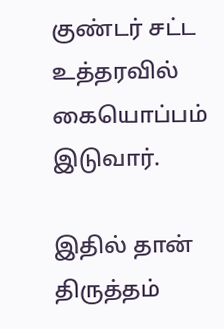குண்டர் சட்ட உத்தரவில் கையொப்பம் இடுவார்.

இதில் தான் திருத்தம்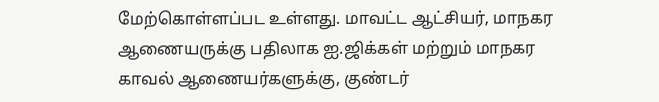மேற்கொள்ளப்பட உள்ளது. மாவட்ட ஆட்சியர், மாநகர ஆணையருக்கு பதிலாக ஐ.ஜிக்கள் மற்றும் மாநகர காவல் ஆணையர்களுக்கு, குண்டர்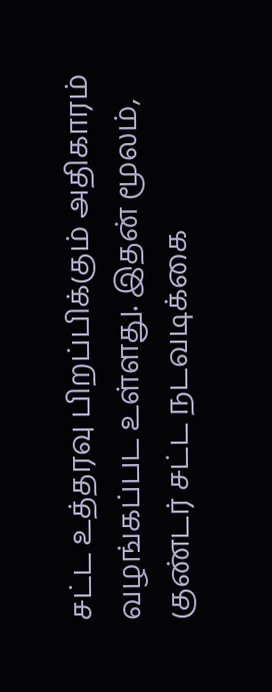சட்ட உத்தரவு பிறப்பிக்கும் அதிகாரம் வழங்கப்பட உள்ளது. இதன் மூலம், குண்டர் சட்ட நடவடிக்கை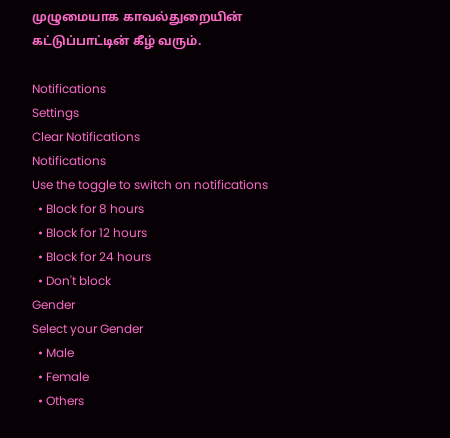முழுமையாக காவல்துறையின் கட்டுப்பாட்டின் கீழ் வரும்.

Notifications
Settings
Clear Notifications
Notifications
Use the toggle to switch on notifications
  • Block for 8 hours
  • Block for 12 hours
  • Block for 24 hours
  • Don't block
Gender
Select your Gender
  • Male
  • Female
  • Others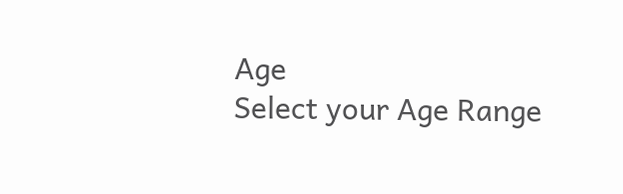Age
Select your Age Range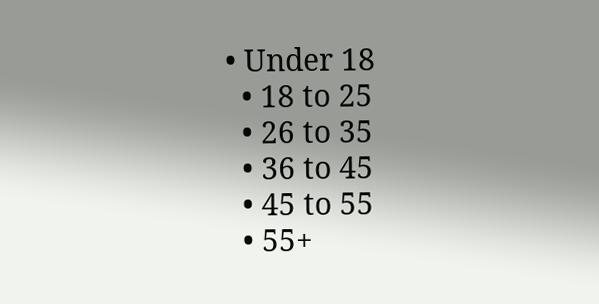• Under 18
  • 18 to 25
  • 26 to 35
  • 36 to 45
  • 45 to 55
  • 55+